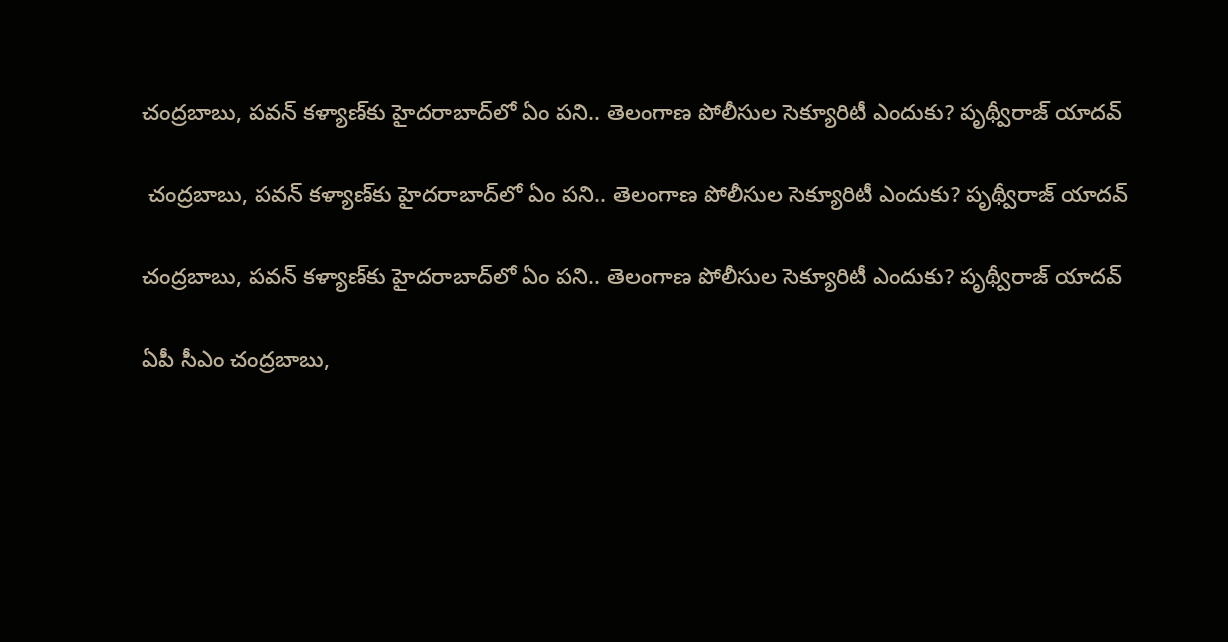చంద్రబాబు, పవన్ కళ్యాణ్‌కు హైదరాబాద్‌లో ఏం పని.. తెలంగాణ పోలీసుల సెక్యూరిటీ ఎందుకు? పృథ్వీరాజ్ యాద‌వ్‌

 చంద్రబాబు, పవన్ కళ్యాణ్‌కు హైదరాబాద్‌లో ఏం పని.. తెలంగాణ పోలీసుల సెక్యూరిటీ ఎందుకు? పృథ్వీరాజ్ యాద‌వ్‌

చంద్రబాబు, పవన్ కళ్యాణ్‌కు హైదరాబాద్‌లో ఏం పని.. తెలంగాణ పోలీసుల సెక్యూరిటీ ఎందుకు? పృథ్వీరాజ్ యాద‌వ్‌

ఏపీ సీఎం చంద్రబాబు,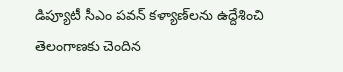డిప్యూటీ సీఎం పవన్ కళ్యాణ్‌లను ఉద్దేశించి తెలంగాణకు చెందిన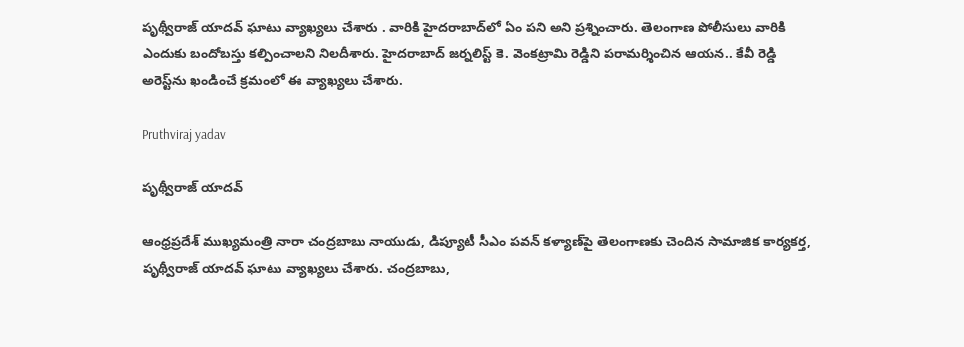పృథ్వీరాజ్ యాదవ్ ఘాటు వ్యాఖ్యలు చేశారు . వారికి హైదరాబాద్‌లో ఏం పని అని ప్రశ్నించారు. తెలంగాణ పోలీసులు వారికి ఎందుకు బందోబస్తు కల్పించాలని నిలదీశారు. హైదరాబాద్ జర్నలిస్ట్ కె. వెంకట్రామి రెడ్డిని పరామర్శించిన ఆయన.. కేవీ రెడ్డి అరెస్ట్‌ను ఖండించే క్రమంలో ఈ వ్యాఖ్యలు చేశారు.

Pruthviraj yadav

పృథ్వీరాజ్ యాద‌వ్‌

ఆంధ్రప్రదేశ్ ముఖ్యమంత్రి నారా చంద్రబాబు నాయుడు, డిప్యూటీ సీఎం పవన్ కళ్యాణ్‌పై తెలంగాణకు చెందిన సామాజిక కార్యకర్త, పృథ్వీరాజ్ యాదవ్ ఘాటు వ్యాఖ్యలు చేశారు. చంద్రబాబు,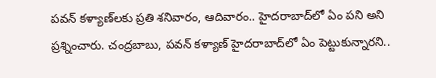పవన్ కళ్యాణ్‌లకు ప్రతి శనివారం, ఆదివారం.. హైదరాబాద్‌లో ఏం పని అని ప్రశ్నించారు. చంద్రబాబు, పవన్ కళ్యాణ్‌ హైదరాబాద్‌లో ఏం పెట్టుకున్నారని..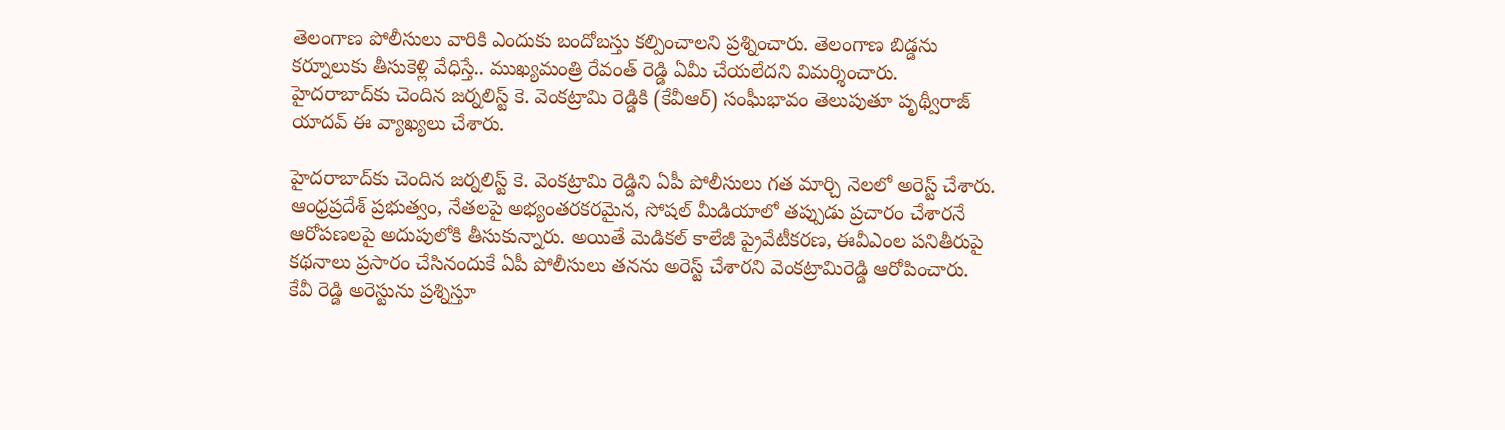తెలంగాణ పోలీసులు వారికి ఎందుకు బందోబస్తు కల్పించాలని ప్రశ్నించారు. తెలంగాణ బిడ్డను కర్నూలుకు తీసుకెళ్లి వేధిస్తే.. ముఖ్యమంత్రి రేవంత్ రెడ్డి ఏమీ చేయలేదని విమర్శించారు. హైదరాబాద్‌కు చెందిన జర్నలిస్ట్ కె. వెంకట్రామి రెడ్డికి (కేవీఆర్) సంఘీభావం తెలుపుతూ పృథ్వీరాజ్ యాదవ్ ఈ వ్యాఖ్యలు చేశారు.

హైదరాబాద్‌కు చెందిన జర్నలిస్ట్ కె. వెంకట్రామి రెడ్డిని ఏపీ పోలీసులు గత మార్చి నెలలో అరెస్ట్ చేశారు. ఆంధ్రప్రదేశ్ ప్రభుత్వం, నేతలపై అభ్యంతరకరమైన, సోషల్ మీడియాలో తప్పుడు ప్రచారం చేశారనే ఆరోపణలపై అదుపులోకి తీసుకున్నారు. అయితే మెడికల్ కాలేజీ ప్రైవేటీకరణ, ఈవీఎంల పనితీరుపై కథనాలు ప్రసారం చేసినందుకే ఏపీ పోలీసులు తనను అరెస్ట్ చేశారని వెంకట్రామిరెడ్డి ఆరోపించారు. కేవీ రెడ్డి అరెస్టును ప్రశ్నిస్తూ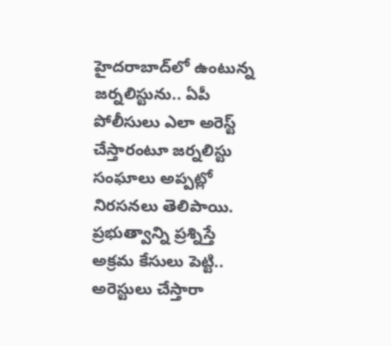హైదరాబాద్‌లో ఉంటున్న జర్నలిస్టును.. ఏపీ పోలీసులు ఎలా అరెస్ట్ చేస్తారంటూ జర్నలిస్టు సంఘాలు అప్పట్లో నిరసనలు తెలిపాయి. ప్రభుత్వాన్ని ప్రశ్నిస్తే అక్రమ కేసులు పెట్టి.. అరెస్టులు చేస్తారా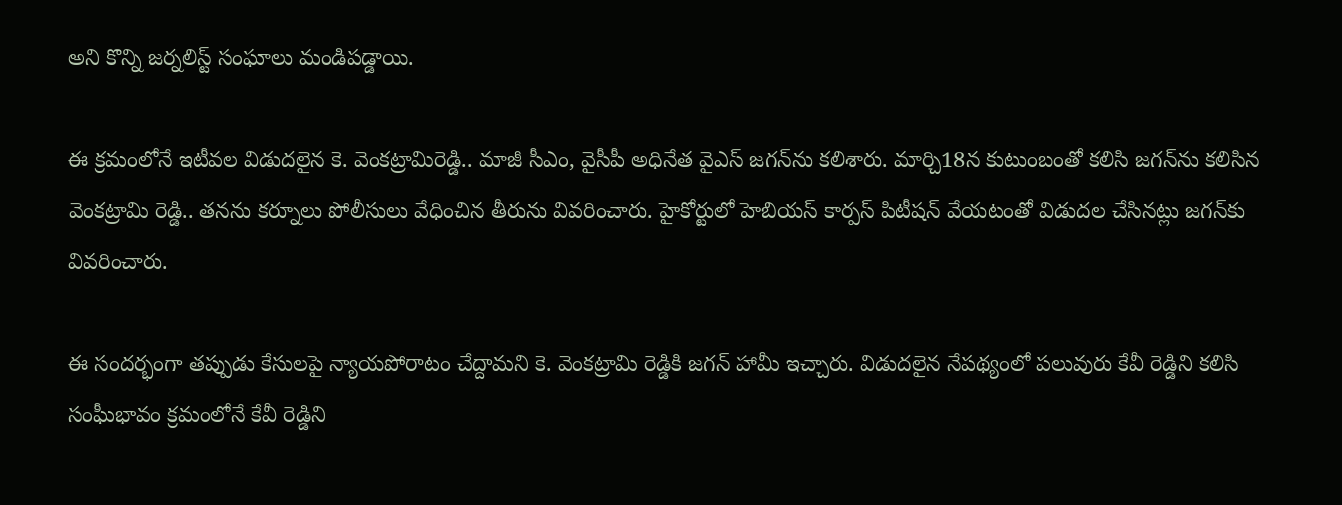అని కొన్ని జర్నలిస్ట్ సంఘాలు మండిపడ్డాయి.

ఈ క్రమంలోనే ఇటీవల విడుదలైన కె. వెంకట్రామిరెడ్డి.. మాజీ సీఎం, వైసీపీ అధినేత వైఎస్ జగన్‌ను కలిశారు. మార్చి18న కుటుంబంతో కలిసి జగన్‌ను కలిసిన వెంకట్రామి రెడ్డి.. తనను కర్నూలు పోలీసులు వేధించిన తీరును వివరించారు. హైకోర్టులో హెబియస్‌ కార్పస్‌ పిటీషన్‌ వేయటంతో విడుదల చేసినట్లు జగన్‌కు వివరించారు.

ఈ సందర్భంగా తప్పుడు కేసులపై న్యాయపోరాటం చేద్దామని కె. వెంకట్రామి రెడ్డికి జగన్ హామీ ఇచ్చారు. విడుదలైన నేపథ్యంలో పలువురు కేవీ రెడ్డిని కలిసి సంఘీభావం క్రమంలోనే కేవీ రెడ్డిని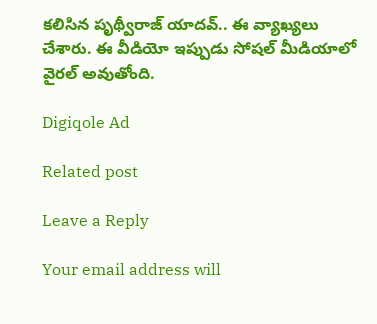కలిసిన పృథ్వీరాజ్ యాదవ్.. ఈ వ్యాఖ్యలు చేశారు. ఈ వీడియో ఇప్పుడు సోషల్ మీడియాలో వైరల్ అవుతోంది.

Digiqole Ad

Related post

Leave a Reply

Your email address will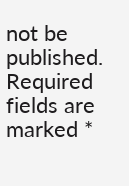not be published. Required fields are marked *